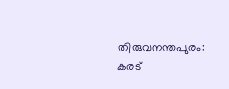തിരുവനന്തപുരം: കരട്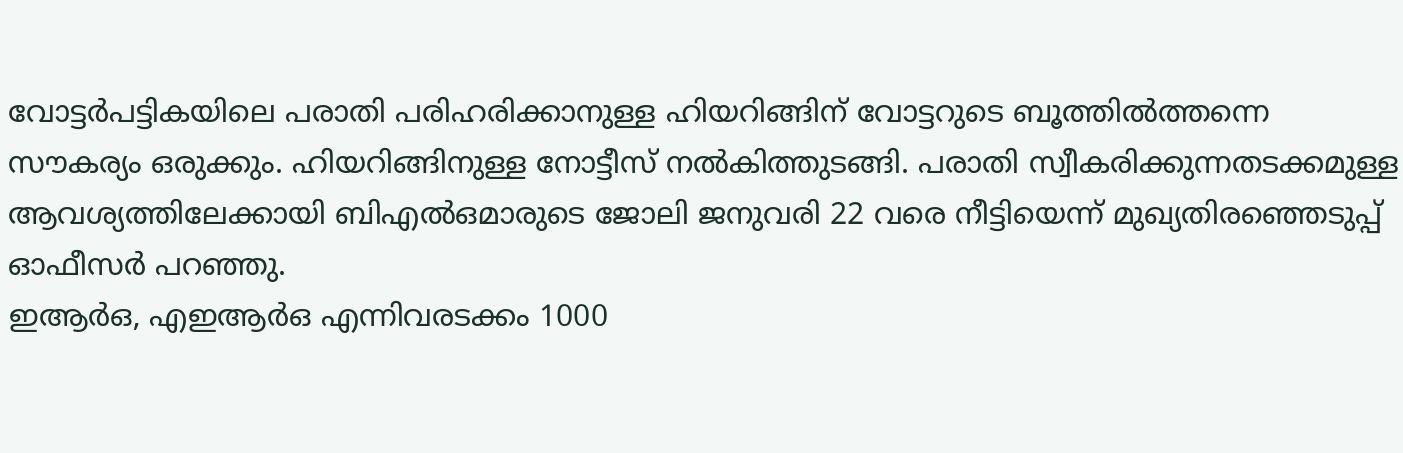വോട്ടർപട്ടികയിലെ പരാതി പരിഹരിക്കാനുള്ള ഹിയറിങ്ങിന് വോട്ടറുടെ ബൂത്തിൽത്തന്നെ സൗകര്യം ഒരുക്കും. ഹിയറിങ്ങിനുള്ള നോട്ടീസ് നൽകിത്തുടങ്ങി. പരാതി സ്വീകരിക്കുന്നതടക്കമുള്ള ആവശ്യത്തിലേക്കായി ബിഎൽഒമാരുടെ ജോലി ജനുവരി 22 വരെ നീട്ടിയെന്ന് മുഖ്യതിരഞ്ഞെടുപ്പ് ഓഫീസർ പറഞ്ഞു.
ഇആർഒ, എഇആർഒ എന്നിവരടക്കം 1000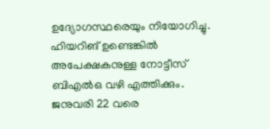ഉദ്യോഗസ്ഥരെയും നിയോഗിച്ചു. ഹിയറിങ് ഉണ്ടെങ്കിൽ അപേക്ഷകനുള്ള നോട്ടീസ് ബിഎൽഒ വഴി എത്തിക്കും. ജനുവരി 22 വരെ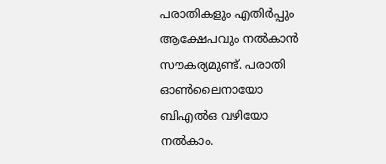പരാതികളും എതിർപ്പും ആക്ഷേപവും നൽകാൻ സൗകര്യമുണ്ട്. പരാതി ഓൺലൈനായോ ബിഎൽഒ വഴിയോ നൽകാം.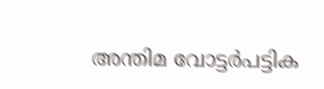അന്തിമ വോട്ടർപട്ടിക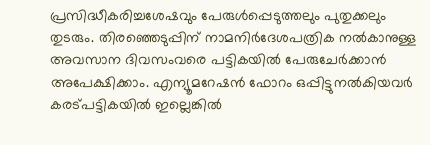പ്രസിദ്ധീകരിച്ചശേഷവും പേരുൾപ്പെടുത്തലും പുതുക്കലും തുടരും. തിരഞ്ഞെടുപ്പിന് നാമനിർദേശപത്രിക നൽകാനുള്ള അവസാന ദിവസംവരെ പട്ടികയിൽ പേരുചേർക്കാൻ അപേക്ഷിക്കാം. എന്യൂമറേഷൻ ഫോറം ഒപ്പിട്ടുനൽകിയവർ കരട്പട്ടികയിൽ ഇല്ലെങ്കിൽ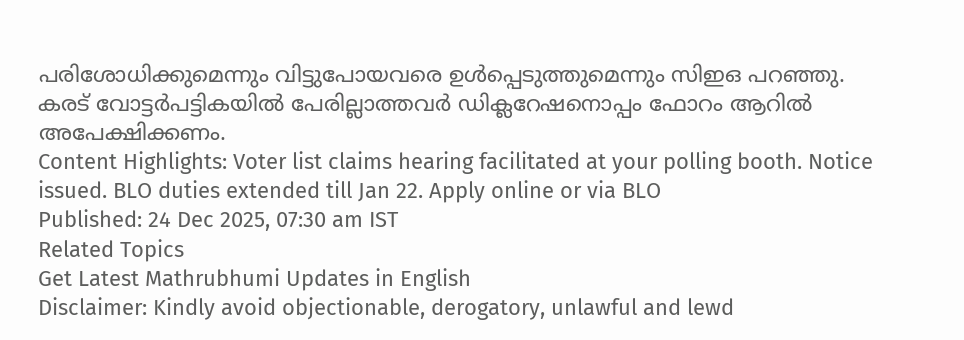പരിശോധിക്കുമെന്നും വിട്ടുപോയവരെ ഉൾപ്പെടുത്തുമെന്നും സിഇഒ പറഞ്ഞു. കരട് വോട്ടർപട്ടികയിൽ പേരില്ലാത്തവർ ഡിക്ലറേഷനൊപ്പം ഫോറം ആറിൽ അപേക്ഷിക്കണം.
Content Highlights: Voter list claims hearing facilitated at your polling booth. Notice issued. BLO duties extended till Jan 22. Apply online or via BLO
Published: 24 Dec 2025, 07:30 am IST
Related Topics
Get Latest Mathrubhumi Updates in English
Disclaimer: Kindly avoid objectionable, derogatory, unlawful and lewd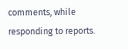comments, while responding to reports.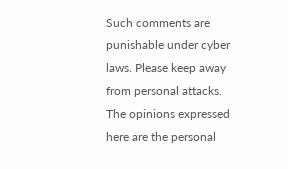Such comments are punishable under cyber laws. Please keep away from personal attacks. The opinions expressed here are the personal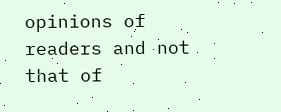opinions of readers and not that of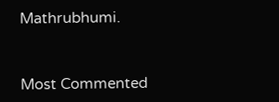Mathrubhumi.



Most Commented